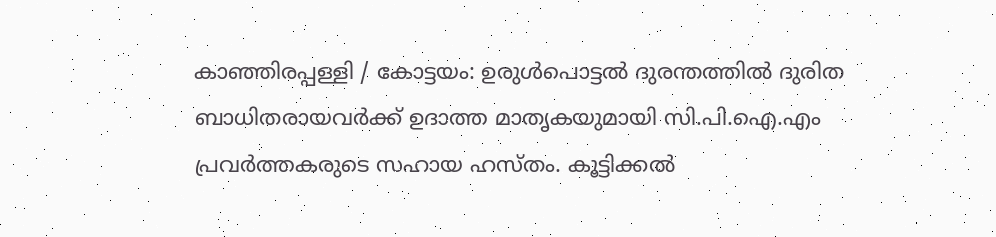കാഞ്ഞിരപ്പള്ളി / കോട്ടയം: ഉരുൾപൊട്ടൽ ദുരന്തത്തിൽ ദുരിത ബാധിതരായവർക്ക് ഉദാത്ത മാതൃകയുമായി സി.പി.ഐ.എം പ്രവർത്തകരുടെ സഹായ ഹസ്തം. കൂട്ടിക്കൽ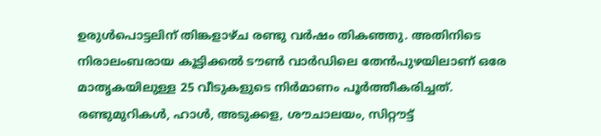ഉരുൾപൊട്ടലിന് തിങ്കളാഴ്ച രണ്ടു വർഷം തികഞ്ഞു. അതിനിടെ നിരാലംബരായ കൂട്ടിക്കൽ ടൗൺ വാർഡിലെ തേൻപുഴയിലാണ് ഒരേ മാതൃകയിലുള്ള 25 വീടുകളുടെ നിർമാണം പൂർത്തീകരിച്ചത്.
രണ്ടുമുറികൾ, ഹാൾ, അടുക്കള, ശൗചാലയം, സിറ്റൗട്ട്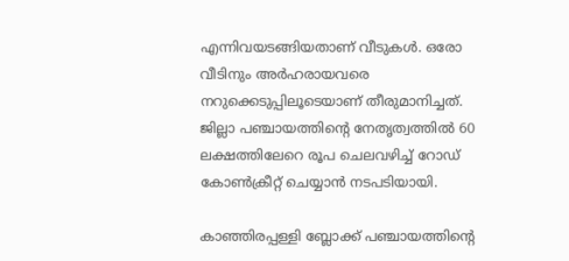എന്നിവയടങ്ങിയതാണ് വീടുകൾ. ഒരോ വീടിനും അർഹരായവരെ നറുക്കെടുപ്പിലൂടെയാണ് തീരുമാനിച്ചത്. ജില്ലാ പഞ്ചായത്തിൻ്റെ നേതൃത്വത്തിൽ 60 ലക്ഷത്തിലേറെ രൂപ ചെലവഴിച്ച് റോഡ് കോൺക്രീറ്റ് ചെയ്യാൻ നടപടിയായി.

കാഞ്ഞിരപ്പള്ളി ബ്ലോക്ക് പഞ്ചായത്തിൻ്റെ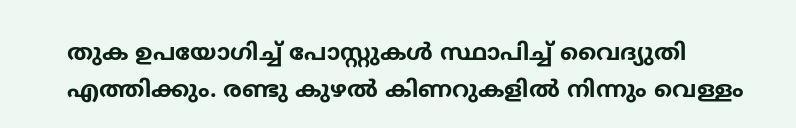തുക ഉപയോഗിച്ച് പോസ്റ്റുകൾ സ്ഥാപിച്ച് വൈദ്യുതി എത്തിക്കും. രണ്ടു കുഴൽ കിണറുകളിൽ നിന്നും വെള്ളം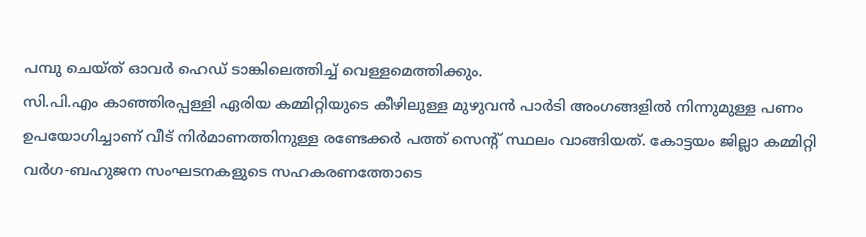പമ്പു ചെയ്ത് ഓവർ ഹെഡ് ടാങ്കിലെത്തിച്ച് വെള്ളമെത്തിക്കും.
സി.പി.എം കാഞ്ഞിരപ്പള്ളി ഏരിയ കമ്മിറ്റിയുടെ കീഴിലുള്ള മുഴുവൻ പാർടി അംഗങ്ങളിൽ നിന്നുമുള്ള പണം ഉപയോഗിച്ചാണ് വീട് നിർമാണത്തിനുള്ള രണ്ടേക്കർ പത്ത് സെന്റ് സ്ഥലം വാങ്ങിയത്. കോട്ടയം ജില്ലാ കമ്മിറ്റി വർഗ-ബഹുജന സംഘടനകളുടെ സഹകരണത്തോടെ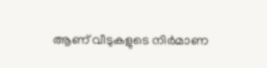ആണ് വീടുകളുടെ നിർമാണ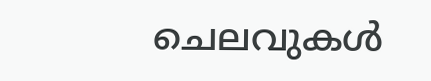ചെലവുകൾ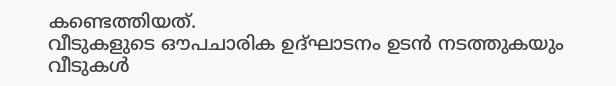കണ്ടെത്തിയത്.
വീടുകളുടെ ഔപചാരിക ഉദ്ഘാടനം ഉടൻ നടത്തുകയും വീടുകൾ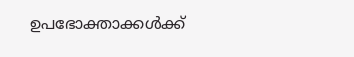ഉപഭോക്താക്കൾക്ക്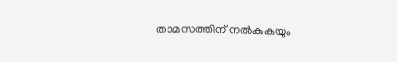താമസത്തിന് നൽകുകയും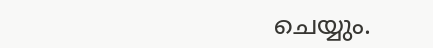ചെയ്യും.